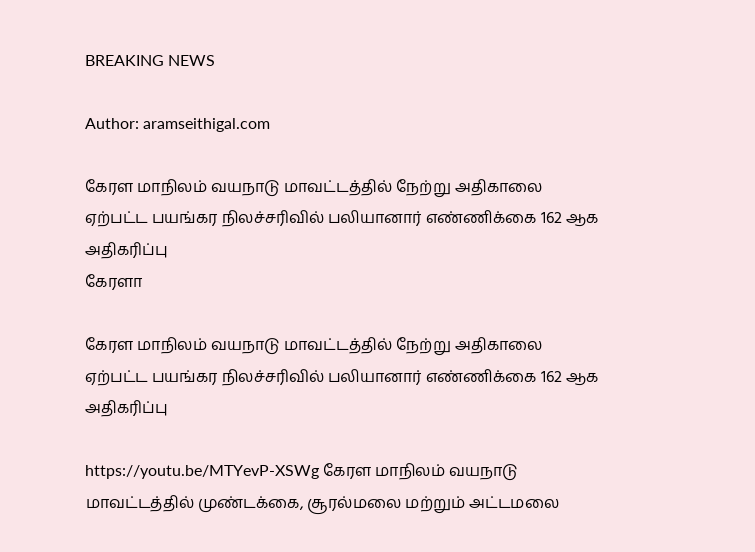BREAKING NEWS

Author: aramseithigal.com

கேரள மாநிலம் வயநாடு மாவட்டத்தில் நேற்று அதிகாலை ஏற்பட்ட பயங்கர நிலச்சரிவில் பலியானார் எண்ணிக்கை 162 ஆக அதிகரிப்பு
கேரளா

கேரள மாநிலம் வயநாடு மாவட்டத்தில் நேற்று அதிகாலை ஏற்பட்ட பயங்கர நிலச்சரிவில் பலியானார் எண்ணிக்கை 162 ஆக அதிகரிப்பு

https://youtu.be/MTYevP-XSWg கேரள மாநிலம் வயநாடு மாவட்டத்தில் முண்டக்கை, சூரல்மலை மற்றும் அட்டமலை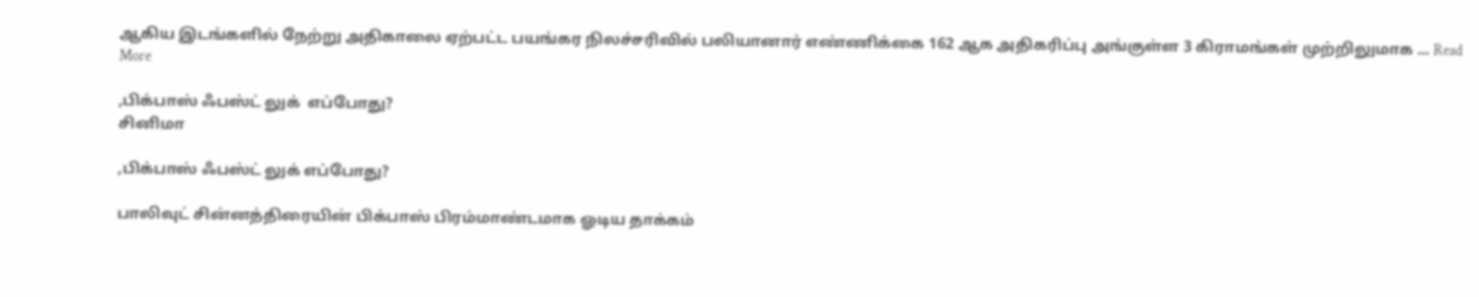ஆகிய இடங்களில் நேற்று அதிகாலை ஏற்பட்ட பயங்கர நிலச்சரிவில் பலியானார் எண்ணிக்கை 162 ஆக அதிகரிப்பு அங்குள்ள 3 கிராமங்கள் முற்றிலுமாக ... Read More

,பிக்பாஸ் ஃபஸ்ட் லுக்  எப்போது?
சினிமா

,பிக்பாஸ் ஃபஸ்ட் லுக் எப்போது?

பாலிவுட் சின்னத்திரையின் பிக்பாஸ் பிரம்மாண்டமாக ஓடிய தாக்கம்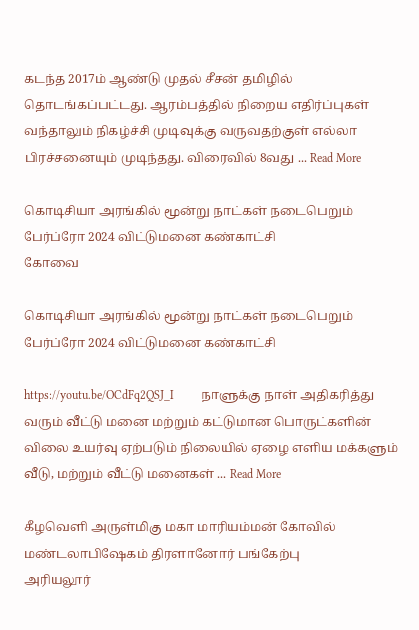கடந்த 2017ம் ஆண்டு முதல் சீசன் தமிழில் தொடங்கப்பட்டது. ஆரம்பத்தில் நிறைய எதிர்ப்புகள் வந்தாலும் நிகழ்ச்சி முடிவுக்கு வருவதற்குள் எல்லா பிரச்சனையும் முடிந்தது. விரைவில் 8வது ... Read More

கொடிசியா அரங்கில் மூன்று நாட்கள் நடைபெறும்  பேர்ப்ரோ 2024 விட்டுமனை கண்காட்சி
கோவை

கொடிசியா அரங்கில் மூன்று நாட்கள் நடைபெறும் பேர்ப்ரோ 2024 விட்டுமனை கண்காட்சி

https://youtu.be/OCdFq2QSJ_I         நாளுக்கு நாள் அதிகரித்து வரும் வீட்டு மனை மற்றும் கட்டுமான பொருட்களின் விலை உயர்வு ஏற்படும் நிலையில் ஏழை எளிய மக்களும் வீடு, மற்றும் வீட்டு மனைகள் ... Read More

கீழவெளி அருள்மிகு மகா மாரியம்மன் கோவில்  மண்டலாபிஷேகம் திரளானோர் பங்கேற்பு
அரியலூர்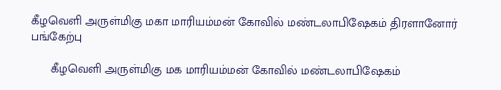கீழவெளி அருள்மிகு மகா மாரியம்மன் கோவில் மண்டலாபிஷேகம் திரளானோர் பங்கேற்பு

      கீழவெளி அருள்மிகு மக மாரியம்மன் கோவில் மண்டலாபிஷேகம்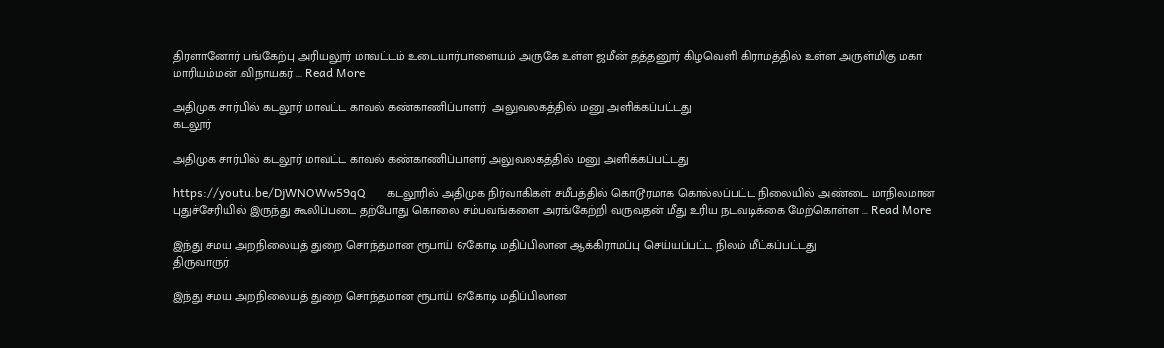திரளானோர் பங்கேற்பு அரியலூர் மாவட்டம் உடையார்பாளையம் அருகே உள்ள ஜமீன் தத்தனூர் கிழவெளி கிராமத்தில் உள்ள அருள்மிகு மகா மாரியம்மன் .விநாயகர் ... Read More

அதிமுக சார்பில் கடலூர் மாவட்ட காவல் கண்காணிப்பாளர்  அலுவலகத்தில் மனு அளிக்கப்பட்டது
கடலூர்

அதிமுக சார்பில் கடலூர் மாவட்ட காவல் கண்காணிப்பாளர் அலுவலகத்தில் மனு அளிக்கப்பட்டது

https://youtu.be/DjWNOWw59qQ       கடலூரில் அதிமுக நிர்வாகிகள் சமீபத்தில் கொடூரமாக கொல்லப்பட்ட நிலையில் அண்டை மாநிலமான புதுச்சேரியில் இருந்து கூலிப்படை தற்போது கொலை சம்பவங்களை அரங்கேற்றி வருவதன் மீது உரிய நடவடிக்கை மேற்கொள்ள ... Read More

இந்து சமய அறநிலையத் துறை சொந்தமான ரூபாய் 67கோடி மதிப்பிலான ஆக்கிராமப்பு செய்யப்பட்ட நிலம் மீட்கப்பட்டது
திருவாருர்

இந்து சமய அறநிலையத் துறை சொந்தமான ரூபாய் 67கோடி மதிப்பிலான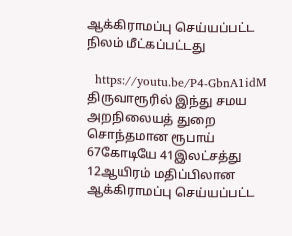ஆக்கிராமப்பு செய்யப்பட்ட நிலம் மீட்கப்பட்டது

  https://youtu.be/P4-GbnA1idM திருவாரூரில் இந்து சமய அறநிலையத் துறை சொந்தமான ரூபாய் 67கோடியே 41இலட்சத்து 12ஆயிரம் மதிப்பிலான ஆக்கிராமப்பு செய்யப்பட்ட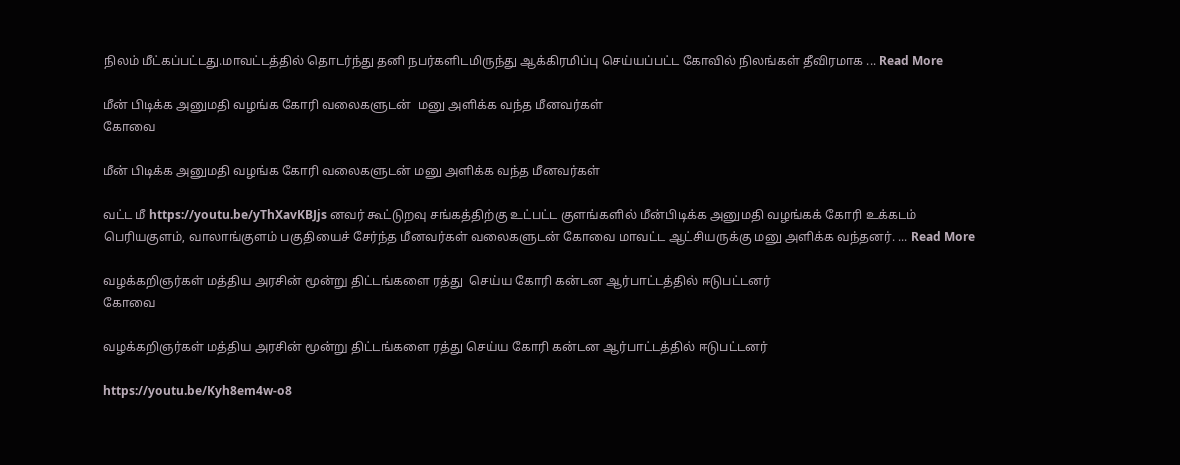நிலம் மீட்கப்பட்டது.மாவட்டத்தில் தொடர்ந்து தனி நபர்களிடமிருந்து ஆக்கிரமிப்பு செய்யப்பட்ட கோவில் நிலங்கள் தீவிரமாக ... Read More

மீன் பிடிக்க அனுமதி வழங்க கோரி வலைகளுடன்  மனு அளிக்க வந்த மீனவர்கள்
கோவை

மீன் பிடிக்க அனுமதி வழங்க கோரி வலைகளுடன் மனு அளிக்க வந்த மீனவர்கள்

வட்ட மீ https://youtu.be/yThXavKBJjs னவர் கூட்டுறவு சங்கத்திற்கு உட்பட்ட குளங்களில் மீன்பிடிக்க அனுமதி வழங்கக் கோரி உக்கடம் பெரியகுளம், வாலாங்குளம் பகுதியைச் சேர்ந்த மீனவர்கள் வலைகளுடன் கோவை மாவட்ட ஆட்சியருக்கு மனு அளிக்க வந்தனர். ... Read More

வழக்கறிஞர்கள் மத்திய அரசின் மூன்று திட்டங்களை ரத்து  செய்ய கோரி கன்டன ஆர்பாட்டத்தில் ஈடுபட்டனர்
கோவை

வழக்கறிஞர்கள் மத்திய அரசின் மூன்று திட்டங்களை ரத்து செய்ய கோரி கன்டன ஆர்பாட்டத்தில் ஈடுபட்டனர்

https://youtu.be/Kyh8em4w-o8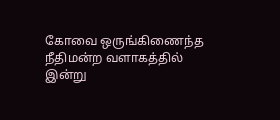கோவை ஒருங்கிணைந்த நீதிமன்ற வளாகத்தில் இன்று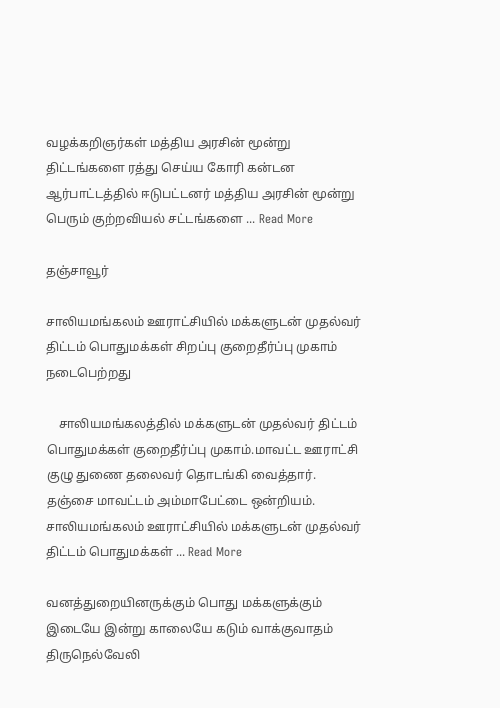வழக்கறிஞர்கள் மத்திய அரசின் மூன்று திட்டங்களை ரத்து செய்ய கோரி கன்டன ஆர்பாட்டத்தில் ஈடுபட்டனர் மத்திய அரசின் மூன்று பெரும் குற்றவியல் சட்டங்களை ... Read More

தஞ்சாவூர்

சாலியமங்கலம் ஊராட்சியில் மக்களுடன் முதல்வர் திட்டம் பொதுமக்கள் சிறப்பு குறைதீர்ப்பு முகாம் நடைபெற்றது

    சாலியமங்கலத்தில் மக்களுடன் முதல்வர் திட்டம் பொதுமக்கள் குறைதீர்ப்பு முகாம்.மாவட்ட ஊராட்சி குழு துணை தலைவர் தொடங்கி வைத்தார். தஞ்சை மாவட்டம் அம்மாபேட்டை ஒன்றியம். சாலியமங்கலம் ஊராட்சியில் மக்களுடன் முதல்வர் திட்டம் பொதுமக்கள் ... Read More

வனத்துறையினருக்கும் பொது மக்களுக்கும்  இடையே இன்று காலையே கடும் வாக்குவாதம்
திருநெல்வேலி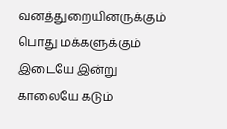வனத்துறையினருக்கும் பொது மக்களுக்கும் இடையே இன்று காலையே கடும்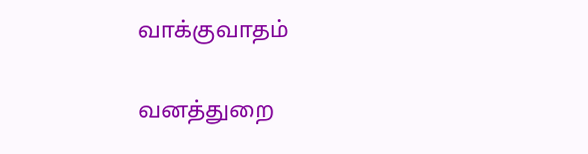வாக்குவாதம்

வனத்துறை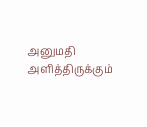அனுமதி அளித்திருக்கும்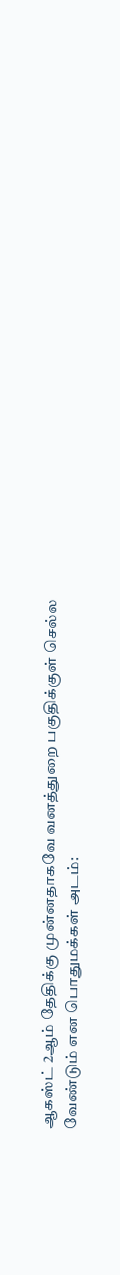ஆகஸ்ட் 2ஆம் தேதிக்கு முன்னதாகவே வனத்துறை பகுதிக்குள் செல்ல வேண்டும் என பொதுமக்கள் அடம்: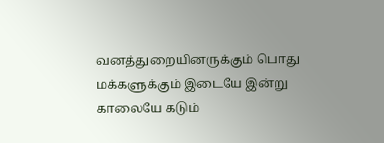வனத்துறையினருக்கும் பொது மக்களுக்கும் இடையே இன்று காலையே கடும்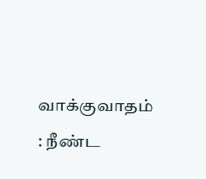வாக்குவாதம் : நீண்ட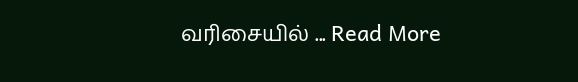வரிசையில் ... Read More